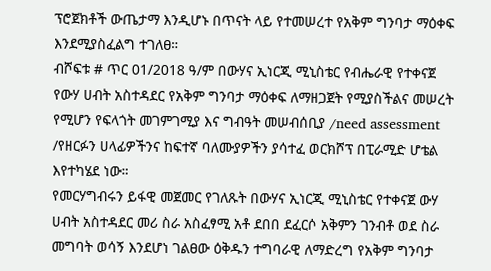ፕሮጀክቶች ውጤታማ እንዲሆኑ በጥናት ላይ የተመሠረተ የአቅም ግንባታ ማዕቀፍ እንደሚያስፈልግ ተገለፀ።
ብሾፍቱ # ጥር 01/2018 ዓ/ም በውሃና ኢነርጂ ሚኒስቴር የብሔራዊ የተቀናጀ የውሃ ሀብት አስተዳደር የአቅም ግንባታ ማዕቀፍ ለማዘጋጀት የሚያስችልና መሠረት የሚሆን የፍላጎት መገምገሚያ እና ግብዓት መሠብሰቢያ /need assessment /የዘርፉን ሀላፊዎችንና ከፍተኛ ባለሙያዎችን ያሳተፈ ወርክሾፕ በፒራሚድ ሆቴል እየተካሄደ ነው።
የመርሃግብሩን ይፋዊ መጀመር የገለጹት በውሃና ኢነርጂ ሚኒስቴር የተቀናጀ ውሃ ሀብት አስተዳደር መሪ ስራ አስፈፃሚ አቶ ደበበ ደፈርሶ አቅምን ገንብቶ ወደ ስራ መግባት ወሳኝ እንደሆነ ገልፀው ዕቅዱን ተግባራዊ ለማድረግ የአቅም ግንባታ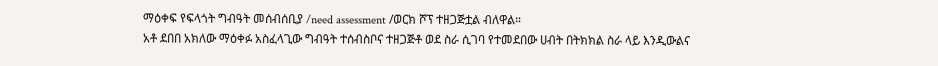ማዕቀፍ የፍላጎት ግብዓት መሰብሰቢያ /need assessment /ወርክ ሾፕ ተዘጋጅቷል ብለዋል።
አቶ ደበበ አክለው ማዕቀፉ አስፈላጊው ግብዓት ተሰብስቦና ተዘጋጅቶ ወደ ስራ ሲገባ የተመደበው ሀብት በትክክል ስራ ላይ እንዲውልና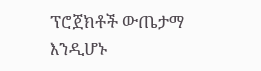ፕሮጀክቶች ውጤታማ እንዲሆኑ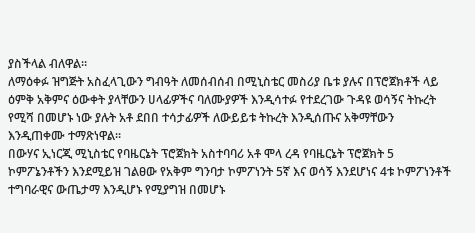ያስችላል ብለዋል።
ለማዕቀፉ ዝግጅት አስፈላጊውን ግብዓት ለመሰብሰብ በሚኒስቴር መስሪያ ቤቱ ያሉና በፕሮጀክቶች ላይ ዕምቅ አቅምና ዕውቀት ያላቸውን ሀላፊዎችና ባለሙያዎች እንዲሳተፉ የተደረገው ጉዳዩ ወሳኝና ትኩረት የሚሻ በመሆኑ ነው ያሉት አቶ ደበበ ተሳታፊዎች ለውይይቱ ትኩረት እንዲሰጡና አቅማቸውን እንዲጠቀሙ ተማጽነዋል።
በውሃና ኢነርጂ ሚኒስቴር የባዜርኔት ፕሮጀክት አስተባባሪ አቶ ሞላ ረዳ የባዜርኔት ፕሮጀክት 5 ኮምፖኔንቶችን እንደሚይዝ ገልፀው የአቅም ግንባታ ኮምፖነንት 5ኛ እና ወሳኝ እንደሆነና 4ቱ ኮምፖነንቶች ተግባራዊና ውጤታማ እንዲሆኑ የሚያግዝ በመሆኑ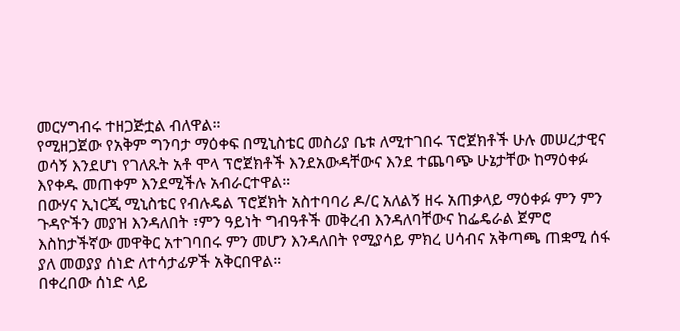መርሃግብሩ ተዘጋጅቷል ብለዋል።
የሚዘጋጀው የአቅም ግንባታ ማዕቀፍ በሚኒስቴር መስሪያ ቤቱ ለሚተገበሩ ፕሮጀክቶች ሁሉ መሠረታዊና ወሳኝ እንደሆነ የገለጹት አቶ ሞላ ፕሮጀክቶች እንደአውዳቸውና እንደ ተጨባጭ ሁኔታቸው ከማዕቀፉ እየቀዱ መጠቀም እንደሚችሉ አብራርተዋል።
በውሃና ኢነርጂ ሚኒስቴር የብሉዴል ፕሮጀክት አስተባባሪ ዶ/ር አለልኝ ዘሩ አጠቃላይ ማዕቀፉ ምን ምን ጉዳዮችን መያዝ እንዳለበት ፣ምን ዓይነት ግብዓቶች መቅረብ እንዳለባቸውና ከፌዴራል ጀምሮ እስከታችኛው መዋቅር አተገባበሩ ምን መሆን እንዳለበት የሚያሳይ ምክረ ሀሳብና አቅጣጫ ጠቋሚ ሰፋ ያለ መወያያ ሰነድ ለተሳታፊዎች አቅርበዋል።
በቀረበው ሰነድ ላይ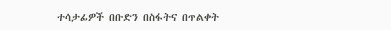ተሳታፊዎች በቡድን በስፋትና በጥልቀት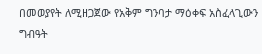በመወያየት ለሚዘጋጀው የአቅም ግንባታ ማዕቀፍ አስፈላጊውን ግብዓት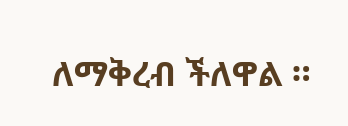ለማቅረብ ችለዋል ።